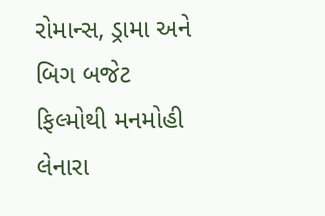રોમાન્સ, ડ્રામા અને બિગ બજેટ ફિલ્મોથી મનમોહી લેનારા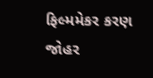ફિલ્મમેકર કરણ જોહર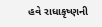હવે રાધાકૃષ્ણની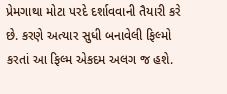પ્રેમગાથા મોટા પરદે દર્શાવવાની તૈયારી કરે છે. કરણે અત્યાર સુધી બનાવેલી ફિલ્મો કરતાં આ ફિલ્મ એકદમ અલગ જ હશે.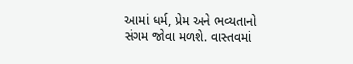આમાં ધર્મ, પ્રેમ અને ભવ્યતાનો સંગમ જોવા મળશે. વાસ્તવમાં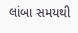લાંબા સમયથી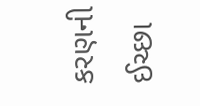કરણની ઈચ્છા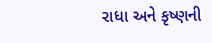રાધા અને કૃષ્ણની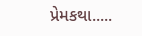પ્રેમકથા.....